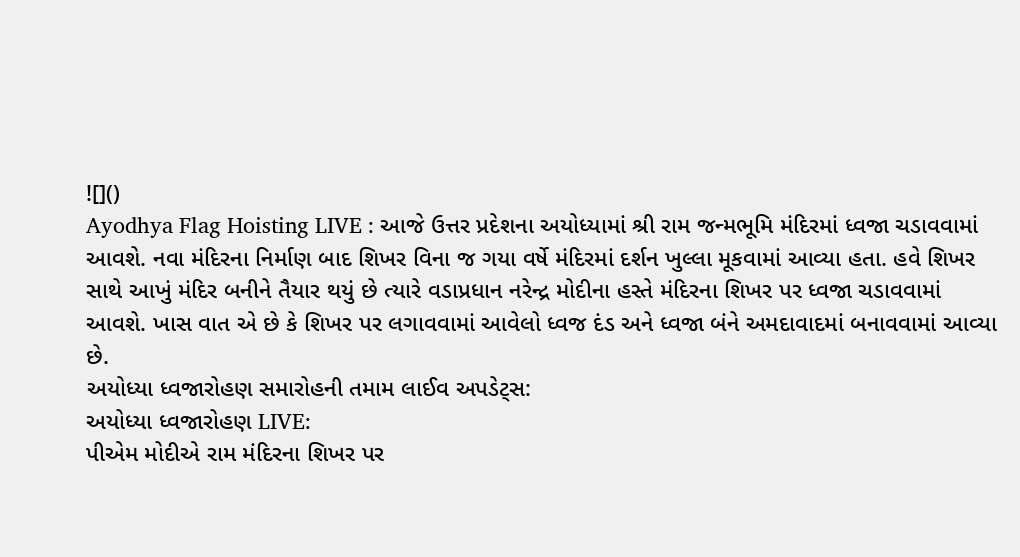![]()
Ayodhya Flag Hoisting LIVE : આજે ઉત્તર પ્રદેશના અયોધ્યામાં શ્રી રામ જન્મભૂમિ મંદિરમાં ધ્વજા ચડાવવામાં આવશે. નવા મંદિરના નિર્માણ બાદ શિખર વિના જ ગયા વર્ષે મંદિરમાં દર્શન ખુલ્લા મૂકવામાં આવ્યા હતા. હવે શિખર સાથે આખું મંદિર બનીને તૈયાર થયું છે ત્યારે વડાપ્રધાન નરેન્દ્ર મોદીના હસ્તે મંદિરના શિખર પર ધ્વજા ચડાવવામાં આવશે. ખાસ વાત એ છે કે શિખર પર લગાવવામાં આવેલો ધ્વજ દંડ અને ધ્વજા બંને અમદાવાદમાં બનાવવામાં આવ્યા છે.
અયોધ્યા ધ્વજારોહણ સમારોહની તમામ લાઈવ અપડેટ્સ:
અયોધ્યા ધ્વજારોહણ LIVE:
પીએમ મોદીએ રામ મંદિરના શિખર પર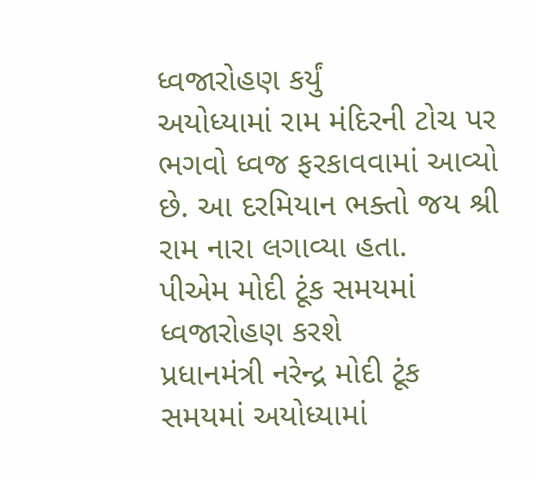ધ્વજારોહણ કર્યું
અયોધ્યામાં રામ મંદિરની ટોચ પર ભગવો ધ્વજ ફરકાવવામાં આવ્યો છે. આ દરમિયાન ભક્તો જય શ્રી રામ નારા લગાવ્યા હતા.
પીએમ મોદી ટૂંક સમયમાં ધ્વજારોહણ કરશે
પ્રધાનમંત્રી નરેન્દ્ર મોદી ટૂંક સમયમાં અયોધ્યામાં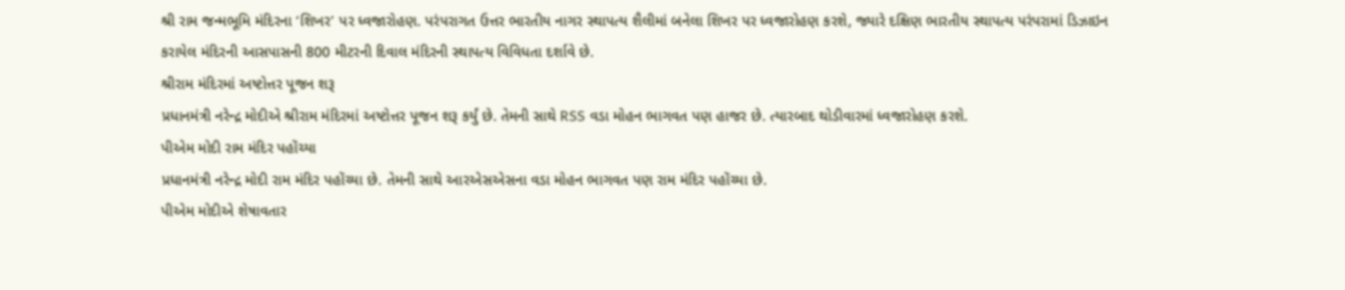શ્રી રામ જન્મભૂમિ મંદિરના ‘શિખર’ પર ધ્વજારોહણ. પરંપરાગત ઉત્તર ભારતીય નાગર સ્થાપત્ય શૈલીમાં બનેલા શિખર પર ધ્વજારોહણ કરશે, જ્યારે દક્ષિણ ભારતીય સ્થાપત્ય પરંપરામાં ડિઝાઇન કરાયેલ મંદિરની આસપાસની 800 મીટરની દિવાલ મંદિરની સ્થાપત્ય વિવિધતા દર્શાવે છે.
શ્રીરામ મંદિરમાં અષ્ટોત્તર પૂજન શરૂ
પ્રધાનમંત્રી નરેન્દ્ર મોદીએ શ્રીરામ મંદિરમાં અષ્ટોત્તર પૂજન શરૂ કર્યું છે. તેમની સાથે RSS વડા મોહન ભાગવત પણ હાજર છે. ત્યારબાદ થોડીવારમાં ધ્વજારોહણ કરશે.
પીએમ મોદી રામ મંદિર પહોંચ્યા
પ્રધાનમંત્રી નરેન્દ્ર મોદી રામ મંદિર પહોંચ્યા છે. તેમની સાથે આરએસએસના વડા મોહન ભાગવત પણ રામ મંદિર પહોંચ્યા છે.
પીએમ મોદીએ શેષાવતાર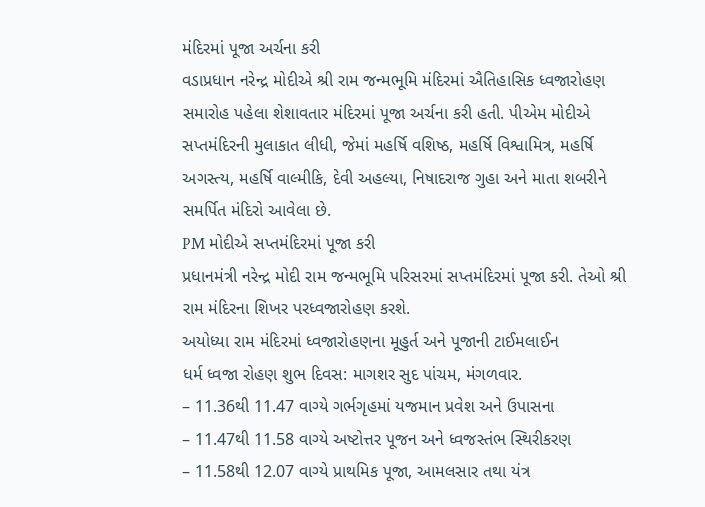મંદિરમાં પૂજા અર્ચના કરી
વડાપ્રધાન નરેન્દ્ર મોદીએ શ્રી રામ જન્મભૂમિ મંદિરમાં ઐતિહાસિક ધ્વજારોહણ સમારોહ પહેલા શેશાવતાર મંદિરમાં પૂજા અર્ચના કરી હતી. પીએમ મોદીએ સપ્તમંદિરની મુલાકાત લીધી, જેમાં મહર્ષિ વશિષ્ઠ, મહર્ષિ વિશ્વામિત્ર, મહર્ષિ અગસ્ત્ય, મહર્ષિ વાલ્મીકિ, દેવી અહલ્યા, નિષાદરાજ ગુહા અને માતા શબરીને સમર્પિત મંદિરો આવેલા છે.
PM મોદીએ સપ્તમંદિરમાં પૂજા કરી
પ્રધાનમંત્રી નરેન્દ્ર મોદી રામ જન્મભૂમિ પરિસરમાં સપ્તમંદિરમાં પૂજા કરી. તેઓ શ્રી રામ મંદિરના શિખર પરધ્વજારોહણ કરશે.
અયોધ્યા રામ મંદિરમાં ધ્વજારોહણના મૂહુર્ત અને પૂજાની ટાઈમલાઈન
ધર્મ ધ્વજા રોહણ શુભ દિવસ: માગશર સુદ પાંચમ, મંગળવાર.
– 11.36થી 11.47 વાગ્યે ગર્ભગૃહમાં યજમાન પ્રવેશ અને ઉપાસના
– 11.47થી 11.58 વાગ્યે અષ્ટોત્તર પૂજન અને ધ્વજસ્તંભ સ્થિરીકરણ
– 11.58થી 12.07 વાગ્યે પ્રાથમિક પૂજા, આમલસાર તથા યંત્ર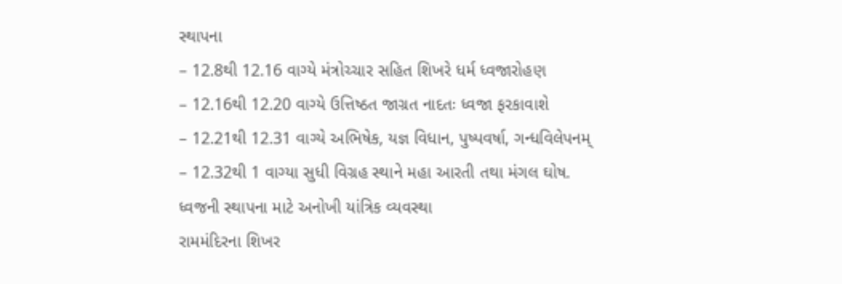સ્થાપના
– 12.8થી 12.16 વાગ્યે મંત્રોચ્ચાર સહિત શિખરે ધર્મ ધ્વજારોહણ
– 12.16થી 12.20 વાગ્યે ઉત્તિષ્ઠત જાગ્રત નાદતઃ ધ્વજા ફરકાવાશે
– 12.21થી 12.31 વાગ્યે અભિષેક, યજ્ઞ વિધાન, પુષ્પવર્ષા, ગન્ધવિલેપનમ્
– 12.32થી 1 વાગ્યા સુધી વિગ્રહ સ્થાને મહા આરતી તથા મંગલ ઘોષ.
ધ્વજની સ્થાપના માટે અનોખી યાંત્રિક વ્યવસ્થા
રામમંદિરના શિખર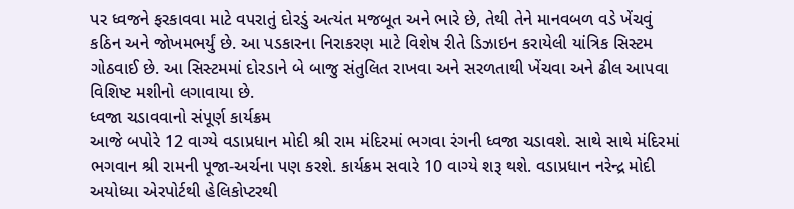પર ધ્વજને ફરકાવવા માટે વપરાતું દોરડું અત્યંત મજબૂત અને ભારે છે, તેથી તેને માનવબળ વડે ખેંચવું કઠિન અને જોખમભર્યું છે. આ પડકારના નિરાકરણ માટે વિશેષ રીતે ડિઝાઇન કરાયેલી યાંત્રિક સિસ્ટમ ગોઠવાઈ છે. આ સિસ્ટમમાં દોરડાને બે બાજુ સંતુલિત રાખવા અને સરળતાથી ખેંચવા અને ઢીલ આપવા વિશિષ્ટ મશીનો લગાવાયા છે.
ધ્વજા ચડાવવાનો સંપૂર્ણ કાર્યક્રમ
આજે બપોરે 12 વાગ્યે વડાપ્રધાન મોદી શ્રી રામ મંદિરમાં ભગવા રંગની ધ્વજા ચડાવશે. સાથે સાથે મંદિરમાં ભગવાન શ્રી રામની પૂજા-અર્ચના પણ કરશે. કાર્યક્રમ સવારે 10 વાગ્યે શરૂ થશે. વડાપ્રધાન નરેન્દ્ર મોદી અયોધ્યા એરપોર્ટથી હેલિકોપ્ટરથી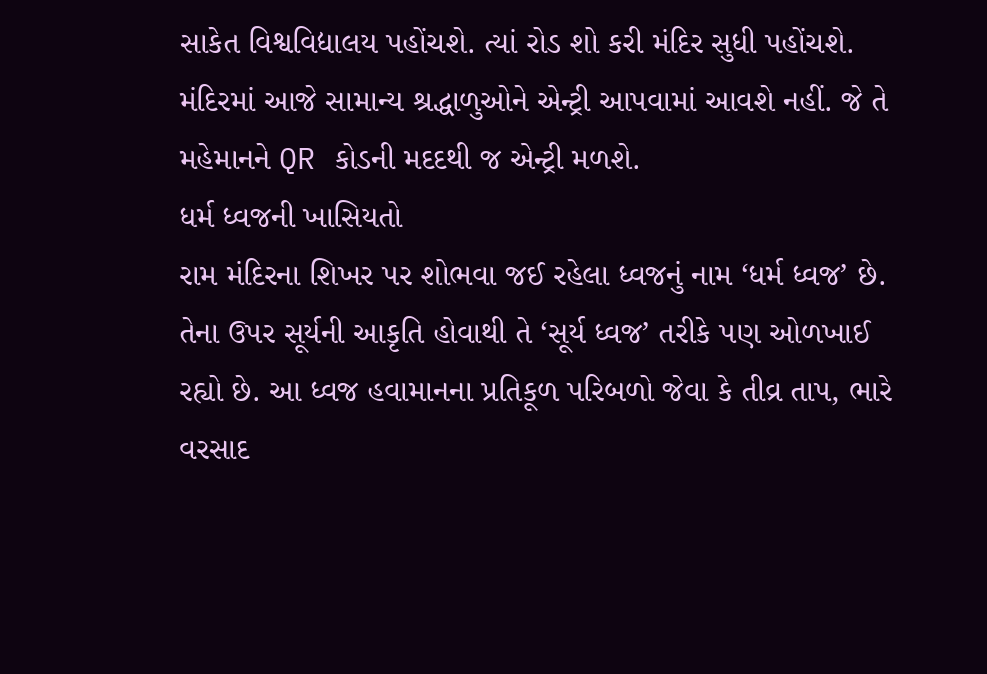સાકેત વિશ્વવિદ્યાલય પહોંચશે. ત્યાં રોડ શો કરી મંદિર સુધી પહોંચશે. મંદિરમાં આજે સામાન્ય શ્રદ્ધાળુઓને એન્ટ્રી આપવામાં આવશે નહીં. જે તે મહેમાનને QR કોડની મદદથી જ એન્ટ્રી મળશે.
ધર્મ ધ્વજની ખાસિયતો
રામ મંદિરના શિખર પર શોભવા જઈ રહેલા ધ્વજનું નામ ‘ધર્મ ધ્વજ’ છે. તેના ઉપર સૂર્યની આકૃતિ હોવાથી તે ‘સૂર્ય ધ્વજ’ તરીકે પણ ઓળખાઈ રહ્યો છે. આ ધ્વજ હવામાનના પ્રતિકૂળ પરિબળો જેવા કે તીવ્ર તાપ, ભારે વરસાદ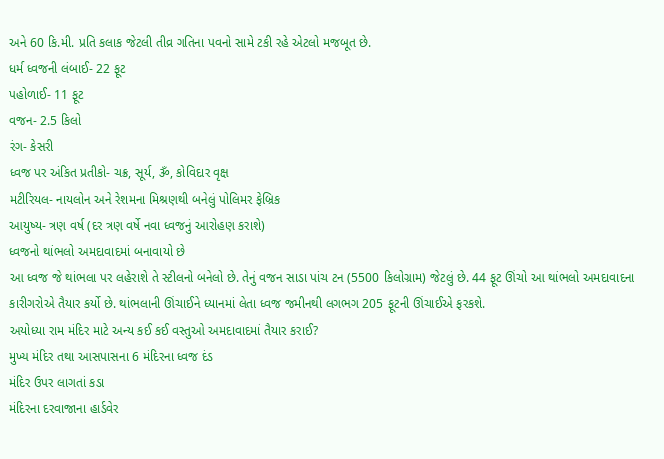અને 60 કિ.મી. પ્રતિ કલાક જેટલી તીવ્ર ગતિના પવનો સામે ટકી રહે એટલો મજબૂત છે.
ધર્મ ધ્વજની લંબાઈ- 22 ફૂટ
પહોળાઈ- 11 ફૂટ
વજન- 2.5 કિલો
રંગ- કેસરી
ધ્વજ પર અંકિત પ્રતીકો- ચક્ર, સૂર્ય, ૐ, કોવિદાર વૃક્ષ
મટીરિયલ- નાયલોન અને રેશમના મિશ્રણથી બનેલું પોલિમર ફેબ્રિક
આયુષ્ય- ત્રણ વર્ષ (દર ત્રણ વર્ષે નવા ધ્વજનું આરોહણ કરાશે)
ધ્વજનો થાંભલો અમદાવાદમાં બનાવાયો છે
આ ધ્વજ જે થાંભલા પર લહેરાશે તે સ્ટીલનો બનેલો છે. તેનું વજન સાડા પાંચ ટન (5500 કિલોગ્રામ) જેટલું છે. 44 ફૂટ ઊંચો આ થાંભલો અમદાવાદના કારીગરોએ તૈયાર કર્યો છે. થાંભલાની ઊંચાઈને ધ્યાનમાં લેતા ધ્વજ જમીનથી લગભગ 205 ફૂટની ઊંચાઈએ ફરકશે.
અયોધ્યા રામ મંદિર માટે અન્ય કઈ કઈ વસ્તુઓ અમદાવાદમાં તૈયાર કરાઈ?
મુખ્ય મંદિર તથા આસપાસના 6 મંદિરના ધ્વજ દંડ
મંદિર ઉપર લાગતાં કડા
મંદિરના દરવાજાના હાર્ડવેર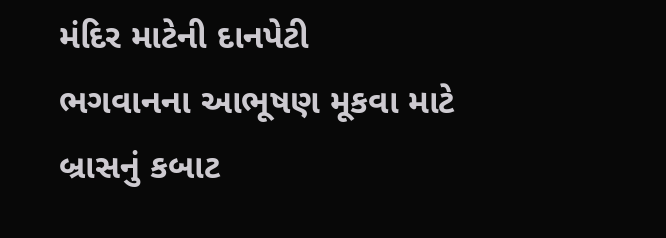મંદિર માટેની દાનપેટી
ભગવાનના આભૂષણ મૂકવા માટે બ્રાસનું કબાટ